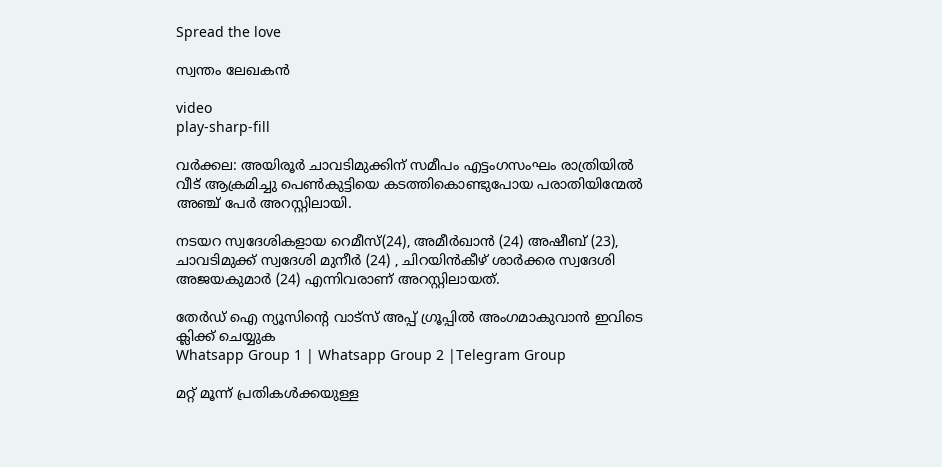Spread the love

സ്വന്തം ലേഖകൻ

video
play-sharp-fill

വര്‍ക്കല: അയിരൂര്‍ ചാവടിമുക്കിന് സമീപം എട്ടംഗസംഘം രാത്രിയില്‍ വീട് ആക്രമിച്ചു പെൺകുട്ടിയെ കടത്തികൊണ്ടുപോയ പരാതിയിന്മേല്‍ അഞ്ച് പേര്‍ അറസ്റ്റിലായി.

നടയറ സ്വദേശികളായ റെമീസ്(24), അമീര്‍ഖാന്‍ (24) അഷീബ് (23), ചാവടിമുക്ക് സ്വദേശി മുനീര്‍ (24) , ചിറയിന്‍കീഴ് ശാര്‍ക്കര സ്വദേശി അജയകുമാര്‍ (24) എന്നിവരാണ് അറസ്റ്റിലായത്.

തേർഡ് ഐ ന്യൂസിന്റെ വാട്സ് അപ്പ് ഗ്രൂപ്പിൽ അംഗമാകുവാൻ ഇവിടെ ക്ലിക്ക് ചെയ്യുക
Whatsapp Group 1 | Whatsapp Group 2 |Telegram Group

മറ്റ് മൂന്ന് പ്രതികള്‍ക്കയുള്ള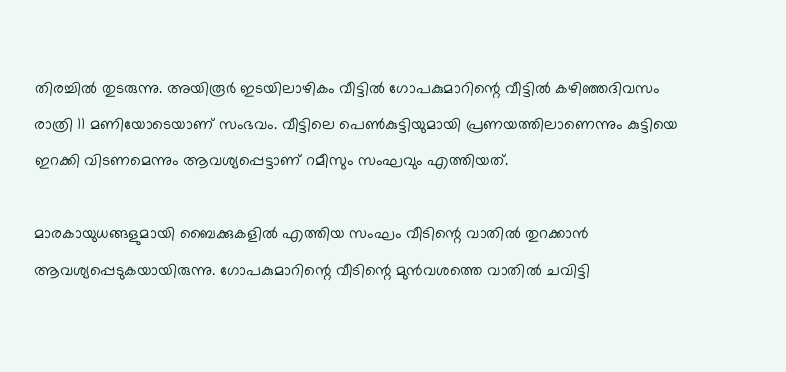തിരച്ചില്‍ തുടരുന്നു. അയിരൂര്‍ ഇടയിലാഴികം വീട്ടില്‍ ഗോപകുമാറിന്റെ വീട്ടില്‍ കഴിഞ്ഞദിവസം രാത്രി 11 മണിയോടെയാണ് സംഭവം. വീട്ടിലെ പെൺകുട്ടിയുമായി പ്രണയത്തിലാണെന്നും കുട്ടിയെ ഇറക്കി വിടണമെന്നും ആവശ്യപ്പെട്ടാണ് റമീസും സംഘവും എത്തിയത്.

മാരകായുധങ്ങളുമായി ബൈക്കുകളില്‍ എത്തിയ സംഘം വീടിന്റെ വാതില്‍ തുറക്കാന്‍ ആവശ്യപ്പെടുകയായിരുന്നു. ഗോപകുമാറിന്റെ വീടിന്റെ മുന്‍വശത്തെ വാതില്‍ ചവിട്ടി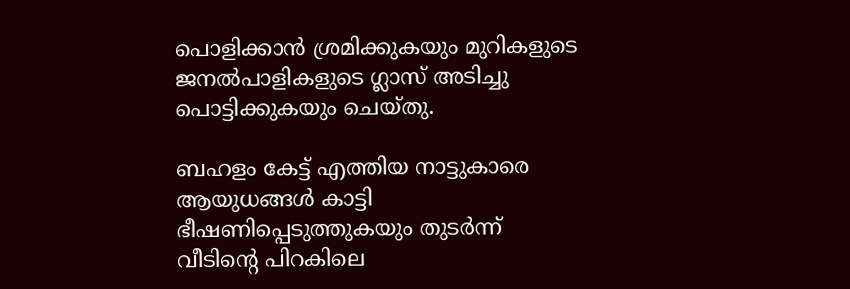പൊളിക്കാന്‍ ശ്രമിക്കുകയും മുറികളുടെ ജനല്‍പാളികളുടെ ഗ്ലാസ് അടിച്ചു പൊട്ടിക്കുകയും ചെയ്തു.

ബഹളം കേട്ട് എത്തിയ നാട്ടുകാരെ ആയുധങ്ങള്‍ കാട്ടി ഭീഷണിപ്പെടുത്തുകയും തുടര്‍ന്ന് വീടിന്റെ പിറകിലെ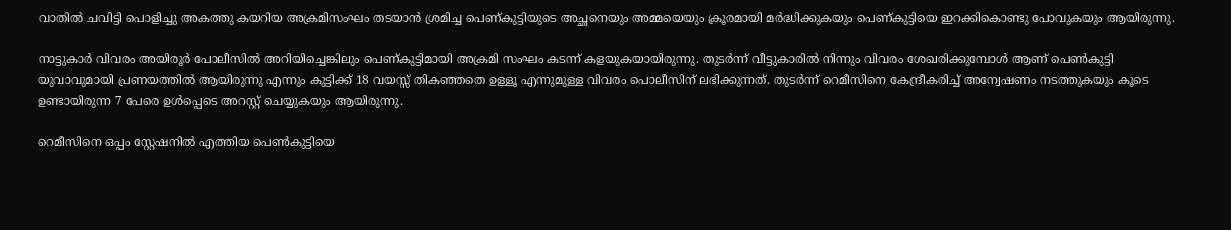വാതില്‍ ചവിട്ടി പൊളിച്ചു അകത്തു കയറിയ അക്രമിസംഘം തടയാന്‍ ശ്രമിച്ച പെണ്കുട്ടിയുടെ അച്ഛനെയും അമ്മയെയും ക്രൂരമായി മര്‍ദ്ധിക്കുകയും പെണ്കുട്ടിയെ ഇറക്കികൊണ്ടു പോവുകയും ആയിരുന്നു.

നാട്ടുകാര്‍ വിവരം അയിരൂര്‍ പോലീസില്‍ അറിയിച്ചെങ്കിലും പെണ്കുട്ടിമായി അക്രമി സംഘം കടന്ന് കളയുകയായിരുന്നു. തുടര്‍ന്ന് വീട്ടുകാരില്‍ നിന്നും വിവരം ശേഖരിക്കുമ്പോള്‍ ആണ് പെൺകുട്ടി യുവാവുമായി പ്രണയത്തില്‍ ആയിരുന്നു എന്നും കുട്ടിക്ക് 18 വയസ്സ് തികഞ്ഞതെ ഉള്ളൂ എന്നുമുള്ള വിവരം പൊലീസിന് ലഭിക്കുന്നത്. തുടര്‍ന്ന് റെമീസിനെ കേന്ദ്രീകരിച്ച്‌ അന്വേഷണം നടത്തുകയും കൂടെ ഉണ്ടായിരുന്ന 7 പേരെ ഉള്‍പ്പെടെ അറസ്റ്റ് ചെയ്യുകയും ആയിരുന്നു.

റെമീസിനെ ഒപ്പം സ്റ്റേഷനില്‍ എത്തിയ പെൺകുട്ടിയെ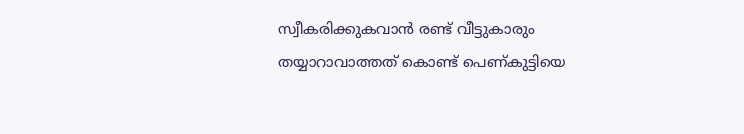സ്വീകരിക്കുകവാന്‍ രണ്ട് വീട്ടുകാരും തയ്യാറാവാത്തത് കൊണ്ട് പെണ്കുട്ടിയെ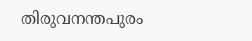തിരുവനന്തപുരം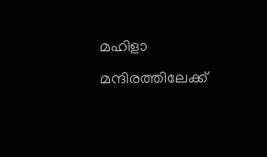മഹിളാ മന്ദിരത്തിലേക്ക്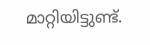മാറ്റിയിട്ടുണ്ട്.